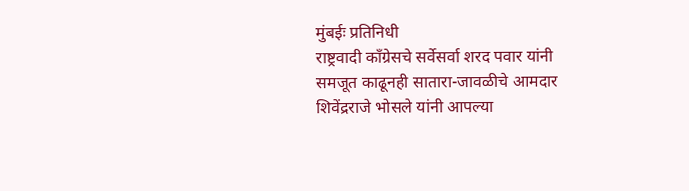मुंबईः प्रतिनिधी
राष्ट्रवादी काँग्रेसचे सर्वेसर्वा शरद पवार यांनी समजूत काढूनही सातारा-जावळीचे आमदार शिवेंद्रराजे भोसले यांनी आपल्या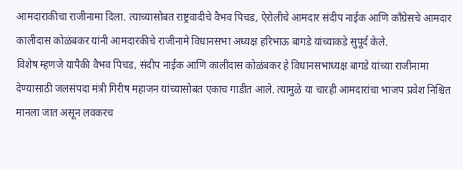आमदाराकीचा राजीनामा दिला. त्याच्यासोबत राष्ट्रवादीचे वैभव पिचड, ऐरोलीचे आमदार संदीप नाईक आणि काँग्रेसचे आमदार कालीदास कोळंबकर यांनी आमदारकीचे राजीनामे विधानसभा अध्यक्ष हरिभाऊ बागडे यांच्याकडे सुपूर्द केले.
विशेष म्हणजे यापैकी वैभव पिचड, संदीप नाईक आणि कालीदास कोळंबकर हे विधानसभाध्यक्ष बागडे यांच्या राजीनामा देण्यासाठी जलसंपदा मंत्री गिरीष महाजन यांच्यासोबत एकाच गाडीत आले. त्यामुळे या चारही आमदारांचा भाजप प्रवेश निश्चित मानला जात असून लवकरच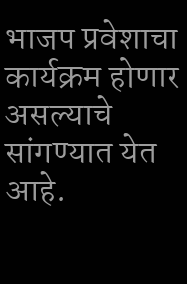भाजप प्रवेशाचा कार्यक्रम होणार असल्याचे सांगण्यात येत आहे.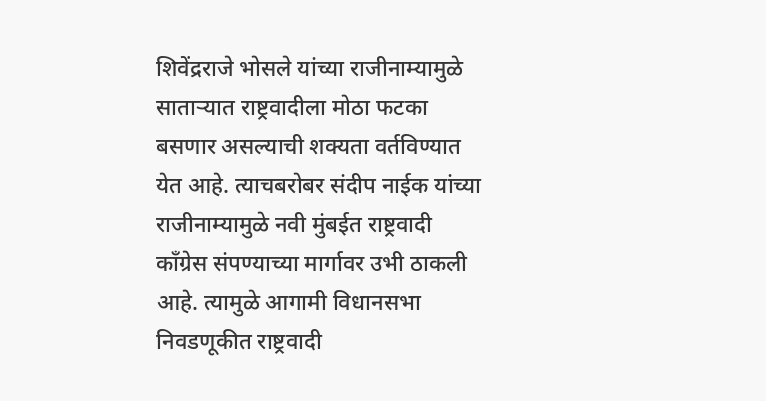शिवेंद्रराजे भोसले यांच्या राजीनाम्यामुळे साताऱ्यात राष्ट्रवादीला मोठा फटका बसणार असल्याची शक्यता वर्तविण्यात येत आहे. त्याचबरोबर संदीप नाईक यांच्या राजीनाम्यामुळे नवी मुंबईत राष्ट्रवादी काँग्रेस संपण्याच्या मार्गावर उभी ठाकली आहे. त्यामुळे आगामी विधानसभा निवडणूकीत राष्ट्रवादी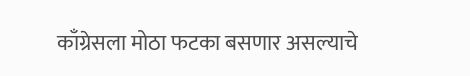काँग्रेसला मोठा फटका बसणार असल्याचे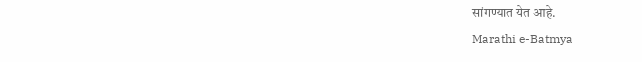सांगण्यात येत आहे.
Marathi e-Batmya